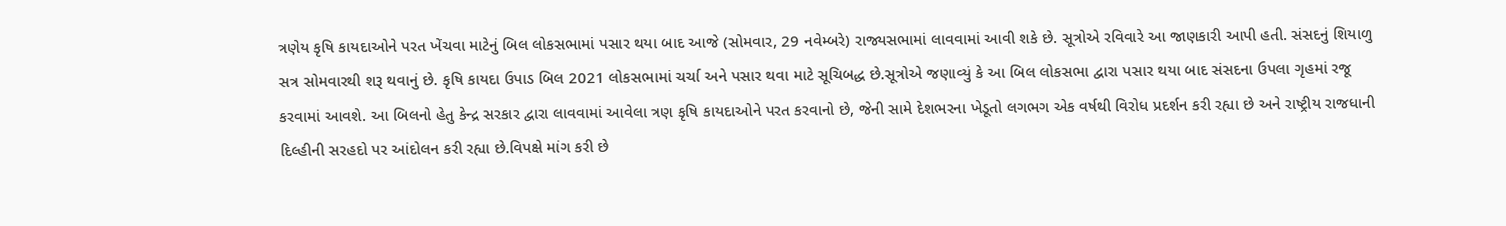ત્રણેય કૃષિ કાયદાઓને પરત ખેંચવા માટેનું બિલ લોકસભામાં પસાર થયા બાદ આજે (સોમવાર, 29 નવેમ્બરે) રાજ્યસભામાં લાવવામાં આવી શકે છે. સૂત્રોએ રવિવારે આ જાણકારી આપી હતી. સંસદનું શિયાળુ સત્ર સોમવારથી શરૂ થવાનું છે. કૃષિ કાયદા ઉપાડ બિલ 2021 લોકસભામાં ચર્ચા અને પસાર થવા માટે સૂચિબદ્ધ છે.સૂત્રોએ જણાવ્યું કે આ બિલ લોકસભા દ્વારા પસાર થયા બાદ સંસદના ઉપલા ગૃહમાં રજૂ કરવામાં આવશે. આ બિલનો હેતુ કેન્દ્ર સરકાર દ્વારા લાવવામાં આવેલા ત્રણ કૃષિ કાયદાઓને પરત કરવાનો છે, જેની સામે દેશભરના ખેડૂતો લગભગ એક વર્ષથી વિરોધ પ્રદર્શન કરી રહ્યા છે અને રાષ્ટ્રીય રાજધાની દિલ્હીની સરહદો પર આંદોલન કરી રહ્યા છે.વિપક્ષે માંગ કરી છે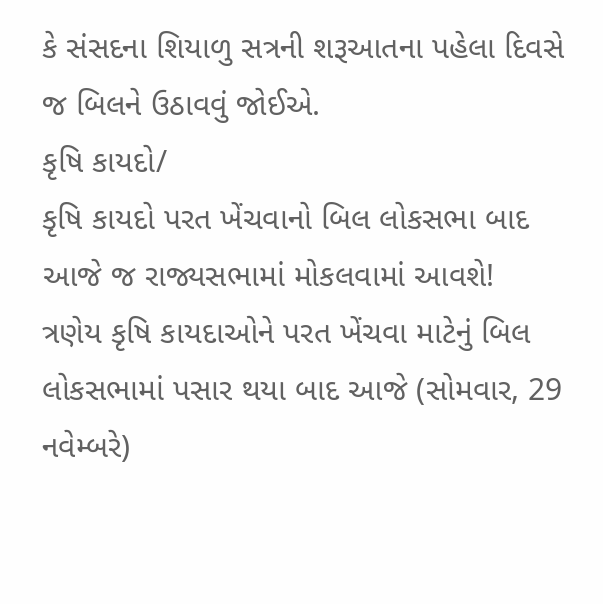કે સંસદના શિયાળુ સત્રની શરૂઆતના પહેલા દિવસે જ બિલને ઉઠાવવું જોઈએ.
કૃષિ કાયદો/
કૃષિ કાયદો પરત ખેંચવાનો બિલ લોકસભા બાદ આજે જ રાજ્યસભામાં મોકલવામાં આવશે!
ત્રણેય કૃષિ કાયદાઓને પરત ખેંચવા માટેનું બિલ લોકસભામાં પસાર થયા બાદ આજે (સોમવાર, 29 નવેમ્બરે)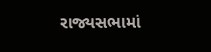રાજ્યસભામાં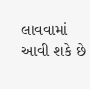લાવવામાં આવી શકે છે